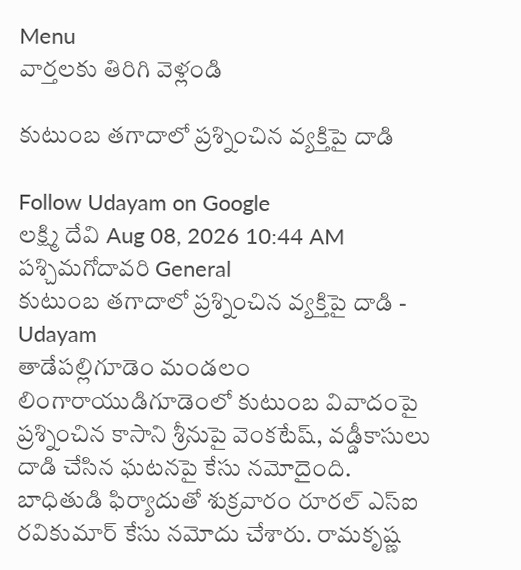Menu
వార్తలకు తిరిగి వెళ్లండి

కుటుంబ తగాదాలో ప్రశ్నించిన వ్యక్తిపై దాడి

Follow Udayam on Google
లక్ష్మి దేవి Aug 08, 2026 10:44 AM పశ్చిమగోదావరి General
కుటుంబ తగాదాలో ప్రశ్నించిన వ్యక్తిపై దాడి - Udayam
తాడేపల్లిగూడెం మండలం లింగారాయుడిగూడెంలో కుటుంబ వివాదంపై ప్రశ్నించిన కాసాని శ్రీనుపై వెంకటేష్, వడ్డీకాసులు దాడి చేసిన ఘటనపై కేసు నమోదైంది. బాధితుడి ఫిర్యాదుతో శుక్రవారం రూరల్‌ ఎస్‌ఐ రవికుమార్‌ కేసు నమోదు చేశారు. రామకృష్ణ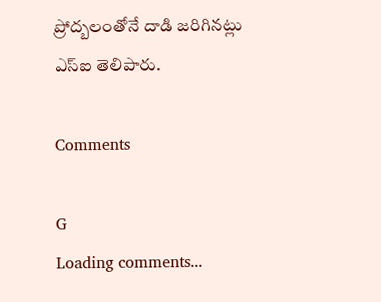ప్రోద్బలంతోనే దాడి జరిగినట్లు ఎస్‌ఐ తెలిపారు.

Comments

G
Loading comments...